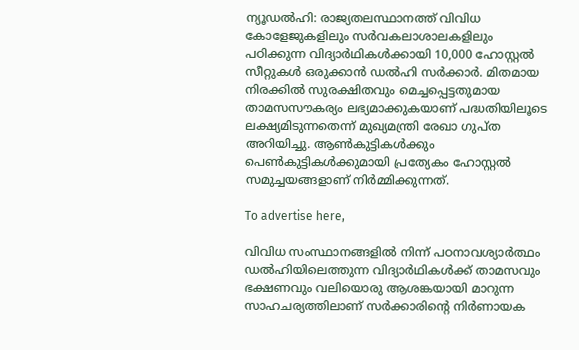ന്യൂഡൽഹി: രാജ്യതലസ്ഥാനത്ത് വിവിധ കോളേജുകളിലും സർവകലാശാലകളിലും പഠിക്കുന്ന വിദ്യാർഥികൾക്കായി 10,000 ഹോസ്റ്റൽ സീറ്റുകൾ ഒരുക്കാൻ ഡൽഹി സർക്കാർ. മിതമായ നിരക്കിൽ സുരക്ഷിതവും മെച്ചപ്പെട്ടതുമായ താമസസൗകര്യം ലഭ്യമാക്കുകയാണ് പദ്ധതിയിലൂടെ ലക്ഷ്യമിടുന്നതെന്ന് മുഖ്യമന്ത്രി രേഖാ ഗുപ്ത അറിയിച്ചു. ആൺകുട്ടികൾക്കും പെൺകുട്ടികൾക്കുമായി പ്രത്യേകം ഹോസ്റ്റൽ സമുച്ചയങ്ങളാണ് നിർമ്മിക്കുന്നത്.

To advertise here,

വിവിധ സംസ്ഥാനങ്ങളിൽ നിന്ന് പഠനാവശ്യാർത്ഥം ഡൽഹിയിലെത്തുന്ന വിദ്യാർഥികൾക്ക് താമസവും ഭക്ഷണവും വലിയൊരു ആശങ്കയായി മാറുന്ന സാഹചര്യത്തിലാണ് സർക്കാരിന്റെ നിർണായക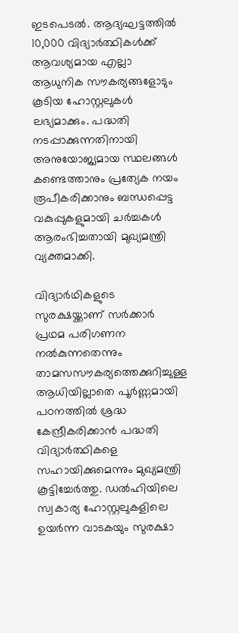ഇടപെടൽ. ആദ്യഘട്ടത്തിൽ 10,000 വിദ്യാർത്ഥികൾക്ക് ആവശ്യമായ എല്ലാ ആധുനിക സൗകര്യങ്ങളോടും കൂടിയ ഹോസ്റ്റലുകൾ ലഭ്യമാക്കും. പദ്ധതി നടപ്പാക്കുന്നതിനായി അനുയോജ്യമായ സ്ഥലങ്ങൾ കണ്ടെത്താനും പ്രത്യേക നയം രൂപീകരിക്കാനും ബന്ധപ്പെട്ട വകുപ്പുകളുമായി ചർച്ചകൾ ആരംഭിച്ചതായി മുഖ്യമന്ത്രി വ്യക്തമാക്കി.

വിദ്യാർഥികളുടെ സുരക്ഷയ്ക്കാണ് സർക്കാർ പ്രഥമ പരിഗണന നൽകുന്നതെന്നും താമസസൗകര്യത്തെക്കുറിച്ചുള്ള ആധിയില്ലാതെ പൂർണ്ണമായി പഠനത്തിൽ ശ്രദ്ധ കേന്ദ്രീകരിക്കാൻ പദ്ധതി വിദ്യാർത്ഥികളെ സഹായിക്കുമെന്നും മുഖ്യമന്ത്രി കൂട്ടിച്ചേർത്തു. ഡൽഹിയിലെ സ്വകാര്യ ഹോസ്റ്റലുകളിലെ ഉയർന്ന വാടകയും സുരക്ഷാ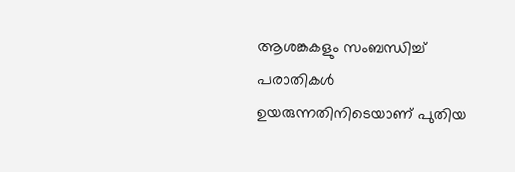ആശങ്കകളും സംബന്ധിച്ച് പരാതികൾ ഉയരുന്നതിനിടെയാണ് പുതിയ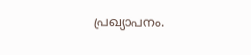പ്രഖ്യാപനം.